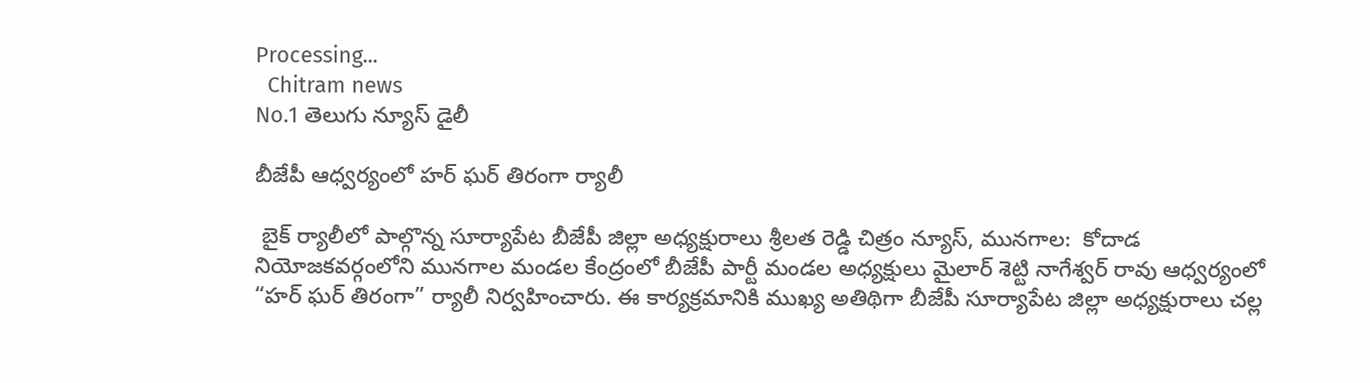Processing...
  Chitram news
No.1 తెలుగు న్యూస్ డైలీ

బీజేపీ ఆధ్వర్యంలో హర్ ఘర్ తిరంగా ర్యాలీ

 బైక్ ర్యాలీలో పాల్గొన్న సూర్యాపేట బీజేపీ జిల్లా అధ్యక్షురాలు శ్రీలత రెడ్డి చిత్రం న్యూస్, మునగాల:  కోదాడ నియోజకవర్గంలోని మునగాల మండల కేంద్రంలో బీజేపీ పార్టీ మండల అధ్యక్షులు మైలార్ శెట్టి నాగేశ్వర్ రావు ఆధ్వర్యంలో “హర్ ఘర్ తిరంగా” ర్యాలీ నిర్వహించారు. ఈ కార్యక్రమానికి ముఖ్య అతిథిగా బీజేపీ సూర్యాపేట జిల్లా అధ్యక్షురాలు చల్ల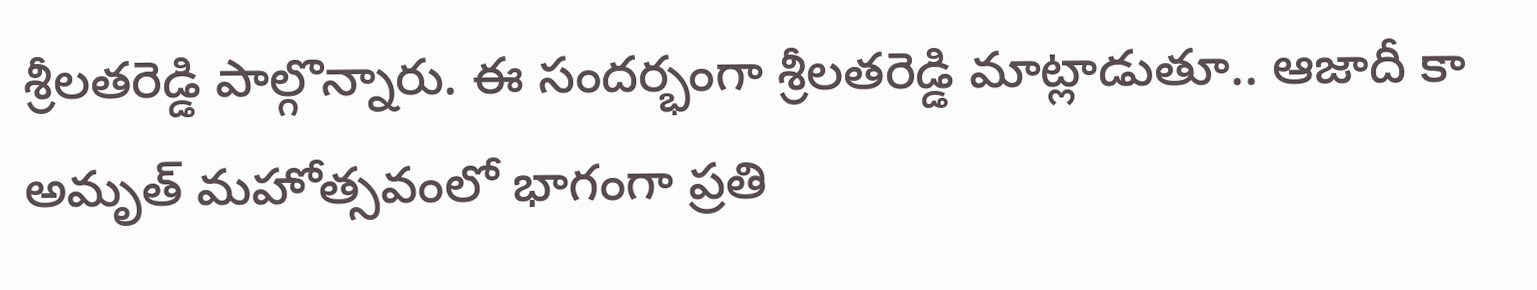శ్రీలతరెడ్డి పాల్గొన్నారు. ఈ సందర్భంగా శ్రీలతరెడ్డి మాట్లాడుతూ.. ఆజాదీ కా అమృత్ మహోత్సవంలో భాగంగా ప్రతి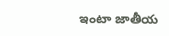ఇంటా జాతీయ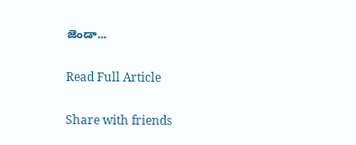జెండా...

Read Full Article

Share with friends